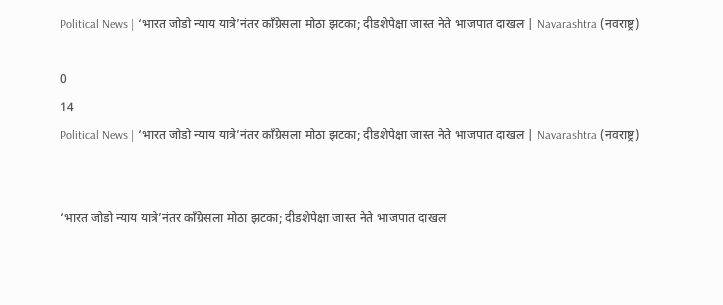Political News | ‘भारत जोडो न्याय यात्रे’नंतर काँग्रेसला मोठा झटका; दीडशेपेक्षा जास्त नेते भाजपात दाखल | Navarashtra (नवराष्ट्र)

0
14
Political News | ‘भारत जोडो न्याय यात्रे’नंतर काँग्रेसला मोठा झटका; दीडशेपेक्षा जास्त नेते भाजपात दाखल | Navarashtra (नवराष्ट्र)


‘भारत जोडो न्याय यात्रे’नंतर काँग्रेसला मोठा झटका; दीडशेपेक्षा जास्त नेते भाजपात दाखल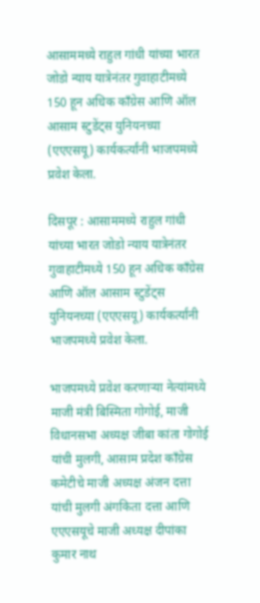आसाममध्ये राहुल गांधी यांच्या भारत जोडो न्याय यात्रेनंतर गुवाहाटीमध्ये 150 हून अधिक काँग्रेस आणि ऑल आसाम स्टुडेंट्स युनियनच्या (एएएसयू) कार्यकर्त्यांनी भाजपमध्ये प्रवेश केला.

दिसपूर : आसाममध्ये राहुल गांधी यांच्या भारत जोडो न्याय यात्रेनंतर गुवाहाटीमध्ये 150 हून अधिक काँग्रेस आणि ऑल आसाम स्टुडेंट्स युनियनच्या (एएएसयू) कार्यकर्त्यांनी भाजपमध्ये प्रवेश केला.

भाजपमध्ये प्रवेश करणाऱ्या नेत्यांमध्ये माजी मंत्री बिस्मिता गोगोई, माजी विधानसभा अध्यक्ष जीबा कांता गोगोई यांची मुलगी, आसाम प्रदेश काँग्रेस कमेटीचे माजी अध्यक्ष अंजन दत्ता यांची मुलगी अंगकिता दत्ता आणि एएएसयूचे माजी अध्यक्ष दीपांका कुमार नाथ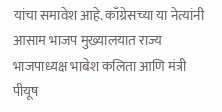यांचा समावेश आहे. काँग्रेसच्या या नेत्यांनी आसाम भाजप मुख्यालयात राज्य भाजपाध्यक्ष भाबेश कलिता आणि मंत्री पीयूष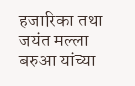हजारिका तथा जयंत मल्ला बरुआ यांच्या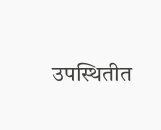उपस्थितीत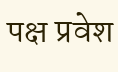पक्ष प्रवेश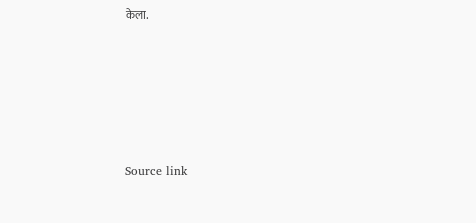केला.






Source link